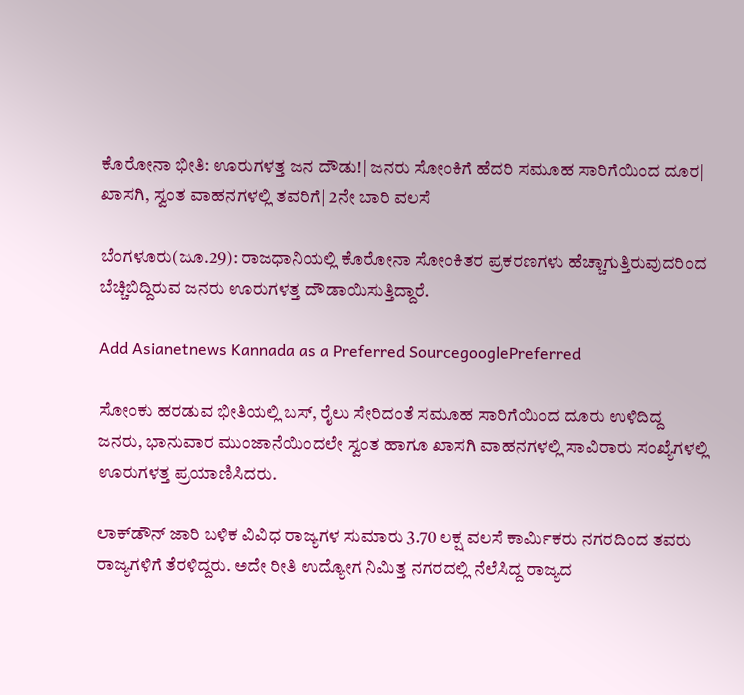ಕೊರೋನಾ ಭೀತಿ: ಊರುಗಳತ್ತ ಜನ ದೌಡು!| ಜನರು ಸೋಂಕಿಗೆ ಹೆದರಿ ಸಮೂಹ ಸಾರಿಗೆಯಿಂದ ದೂರ| ಖಾಸಗಿ, ಸ್ವಂತ ವಾಹನಗಳಲ್ಲಿ ತವರಿಗೆ| 2ನೇ ಬಾರಿ ವಲಸೆ

ಬೆಂಗಳೂರು(ಜೂ.29): ರಾಜಧಾನಿಯಲ್ಲಿ ಕೊರೋನಾ ಸೋಂಕಿತರ ಪ್ರಕರಣಗಳು ಹೆಚ್ಚಾಗುತ್ತಿರುವುದರಿಂದ ಬೆಚ್ಚಿಬಿದ್ದಿರುವ ಜನರು ಊರುಗಳತ್ತ ದೌಡಾಯಿಸುತ್ತಿದ್ದಾರೆ.

Add Asianetnews Kannada as a Preferred SourcegooglePreferred

ಸೋಂಕು ಹರಡುವ ಭೀತಿಯಲ್ಲಿ ಬಸ್‌, ರೈಲು ಸೇರಿದಂತೆ ಸಮೂಹ ಸಾರಿಗೆಯಿಂದ ದೂರು ಉಳಿದಿದ್ದ ಜನರು, ಭಾನುವಾರ ಮುಂಜಾನೆಯಿಂದಲೇ ಸ್ವಂತ ಹಾಗೂ ಖಾಸಗಿ ವಾಹನಗಳಲ್ಲಿ ಸಾವಿರಾರು ಸಂಖ್ಯೆಗಳಲ್ಲಿ ಊರುಗಳತ್ತ ಪ್ರಯಾಣಿಸಿದರು.

ಲಾಕ್‌ಡೌನ್‌ ಜಾರಿ ಬಳಿಕ ವಿವಿಧ ರಾಜ್ಯಗಳ ಸುಮಾರು 3.70 ಲಕ್ಷ ವಲಸೆ ಕಾರ್ಮಿಕರು ನಗರದಿಂದ ತವರು ರಾಜ್ಯಗಳಿಗೆ ತೆರಳಿದ್ದರು. ಅದೇ ರೀತಿ ಉದ್ಯೋಗ ನಿಮಿತ್ತ ನಗರದಲ್ಲಿ ನೆಲೆಸಿದ್ದ ರಾಜ್ಯದ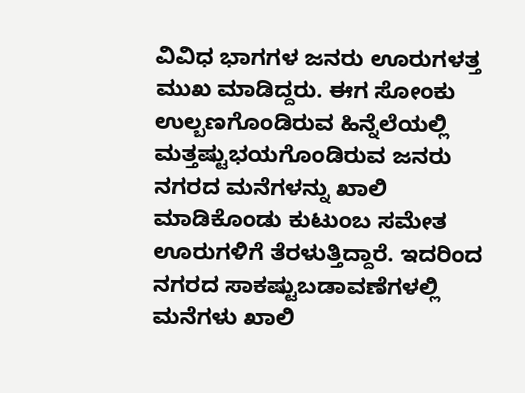ವಿವಿಧ ಭಾಗಗಳ ಜನರು ಊರುಗಳತ್ತ ಮುಖ ಮಾಡಿದ್ದರು. ಈಗ ಸೋಂಕು ಉಲ್ಬಣಗೊಂಡಿರುವ ಹಿನ್ನೆಲೆಯಲ್ಲಿ ಮತ್ತಷ್ಟುಭಯಗೊಂಡಿರುವ ಜನರು ನಗರದ ಮನೆಗಳನ್ನು ಖಾಲಿ ಮಾಡಿಕೊಂಡು ಕುಟುಂಬ ಸಮೇತ ಊರುಗಳಿಗೆ ತೆರಳುತ್ತಿದ್ದಾರೆ. ಇದರಿಂದ ನಗರದ ಸಾಕಷ್ಟುಬಡಾವಣೆಗಳಲ್ಲಿ ಮನೆಗಳು ಖಾಲಿ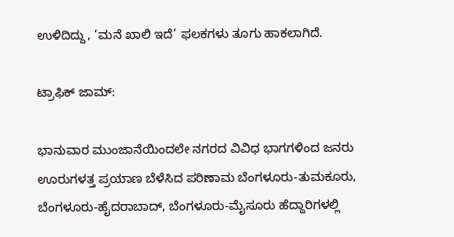ಉಳಿದಿದ್ದು, ‘ಮನೆ ಖಾಲಿ ಇದೆ’ ಫಲಕಗಳು ತೂಗು ಹಾಕಲಾಗಿದೆ.

ಟ್ರಾಫಿಕ್‌ ಜಾಮ್‌:

ಭಾನುವಾರ ಮುಂಜಾನೆಯಿಂದಲೇ ನಗರದ ವಿವಿಧ ಭಾಗಗಳಿಂದ ಜನರು ಊರುಗಳತ್ತ ಪ್ರಯಾಣ ಬೆಳೆಸಿದ ಪರಿಣಾಮ ಬೆಂಗಳೂರು-ತುಮಕೂರು, ಬೆಂಗಳೂರು-ಹೈದರಾಬಾದ್‌, ಬೆಂಗಳೂರು-ಮೈಸೂರು ಹೆದ್ದಾರಿಗಳಲ್ಲಿ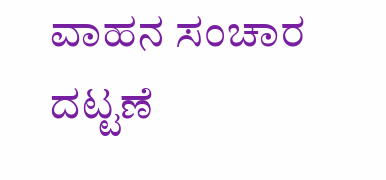ವಾಹನ ಸಂಚಾರ ದಟ್ಟಣೆ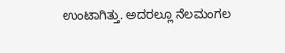ಉಂಟಾಗಿತ್ತು. ಅದರಲ್ಲೂ ನೆಲಮಂಗಲ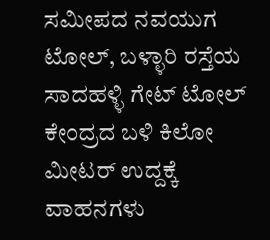ಸಮೀಪದ ನವಯುಗ ಟೋಲ್‌, ಬಳ್ಳಾರಿ ರಸ್ತೆಯ ಸಾದಹಳ್ಳಿ ಗೇಟ್‌ ಟೋಲ್‌ ಕೇಂದ್ರದ ಬಳಿ ಕಿಲೋ ಮೀಟರ್‌ ಉದ್ದಕ್ಕೆ ವಾಹನಗಳು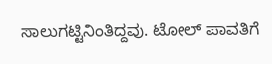ಸಾಲುಗಟ್ಟಿನಿಂತಿದ್ದವು. ಟೋಲ್‌ ಪಾವತಿಗೆ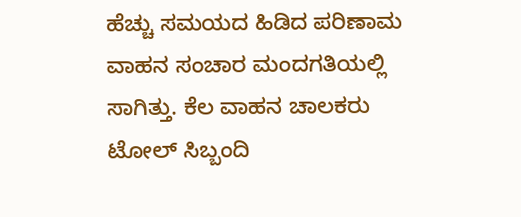ಹೆಚ್ಚು ಸಮಯದ ಹಿಡಿದ ಪರಿಣಾಮ ವಾಹನ ಸಂಚಾರ ಮಂದಗತಿಯಲ್ಲಿ ಸಾಗಿತ್ತು. ಕೆಲ ವಾಹನ ಚಾಲಕರು ಟೋಲ್‌ ಸಿಬ್ಬಂದಿ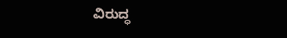ವಿರುದ್ಧ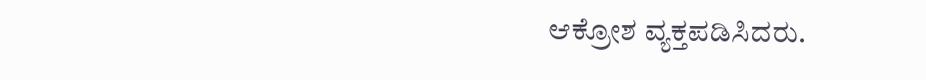ಆಕ್ರೋಶ ವ್ಯಕ್ತಪಡಿಸಿದರು.